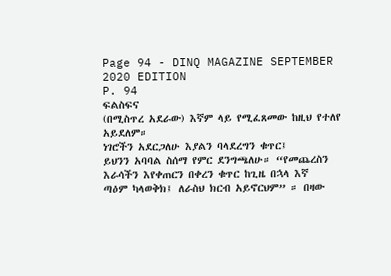Page 94 - DINQ MAGAZINE SEPTEMBER 2020 EDITION
P. 94
ፍልስፍና
(በሚስጥረ አደራው) እኛም ላይ የሚፈጸመው ከዚህ የተለየ አይደለም።
ነገሮችን አደርጋለሁ እያልን ባላደረግን ቁጥር፤
ይህንን አባባል ስሰማ የምር ደንግጫለሁ። “የመጨረስን እራሳችን እየቀጠርን በቀረን ቁጥር ከጊዜ በኋላ እኛ
ጣዕም ካላወቅክ፤ ለራስህ ክርብ አይኖርህም” ። በዛው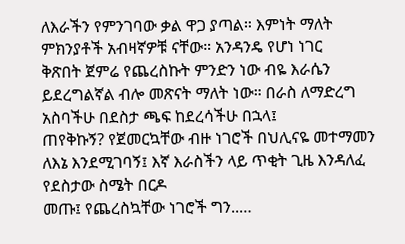ለእራችን የምንገባው ቃል ዋጋ ያጣል። እምነት ማለት ምክንያቶች አብዛኛዎቹ ናቸው። አንዳንዴ የሆነ ነገር
ቅጽበት ጀምሬ የጨረስኩት ምንድን ነው ብዬ እራሴን ይደረግልኛል ብሎ መጽናት ማለት ነው። በራስ ለማድረግ አስባችሁ በደስታ ጫፍ ከደረሳችሁ በኋላ፤
ጠየቅኩኝ? የጀመርኳቸው ብዙ ነገሮች በህሊናዬ መተማመን ለእኔ እንደሚገባኝ፤ እኛ እራስችን ላይ ጥቂት ጊዜ እንዳለፈ የደስታው ስሜት በርዶ
መጡ፤ የጨረስኳቸው ነገሮች ግን..…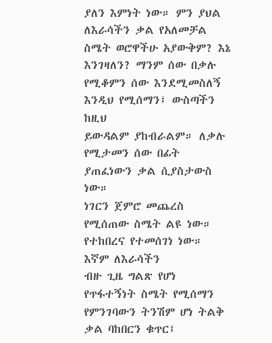ያለን እምነት ነው። ምን ያህል ለእራሳችን ቃል የአለመቻል ስሜት ወሮዋችሁ አያውቅም? እኔ
እንገዛለን? ማንም ሰው በቃሉ የሚቆምን ሰው እንደሚመስለኝ እንዲህ የሚሰማን፤ ውስጣችን ከዚህ
ይውዳልም ያከብራልም። ለቃሉ የሚታመን ሰው በፊት ያጠፈነውን ቃል ሲያስታውስ ነው።
ነገርን ጀምሮ መጨረስ የሚሰጠው ስሜት ልዩ ነው። የተከበረና የተመሰገነ ነው። እኛም ለእራሳችን
ብዙ ጊዜ ግልጽ የሆነ የጥፋተኝነት ስሜት የሚሰማን የምንገባውን ትንሽም ሆነ ትልቅ ቃል ባከበርን ቁጥር፤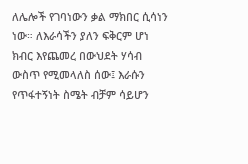ለሌሎች የገባነውን ቃል ማክበር ሲሳነን ነው። ለእራሳችን ያለን ፍቅርም ሆነ ክብር እየጨመረ በውህደት ሃሳብ ውስጥ የሚመላለስ ሰው፤ እራሱን
የጥፋተኝነት ስሜት ብቻም ሳይሆን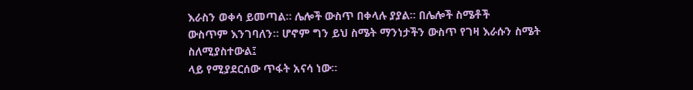እራስን ወቀሳ ይመጣል። ሌሎች ውስጥ በቀላሉ ያያል። በሌሎች ስሜቶች
ውስጥም እንገባለን። ሆኖም ግን ይህ ስሜት ማንነታችን ውስጥ የገዛ እራሱን ስሜት ስለሚያስተውል፤
ላይ የሚያደርሰው ጥፋት አናሳ ነው።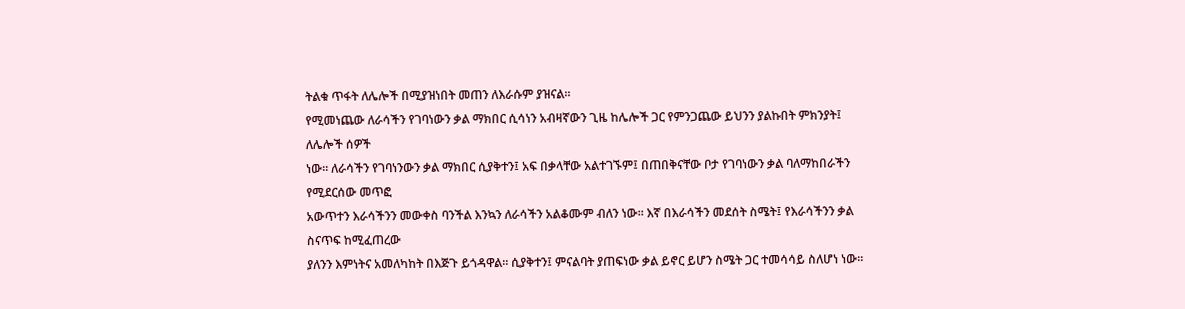ትልቁ ጥፋት ለሌሎች በሚያዝነበት መጠን ለእራሱም ያዝናል።
የሚመነጨው ለራሳችን የገባነውን ቃል ማክበር ሲሳነን አብዛኛውን ጊዜ ከሌሎች ጋር የምንጋጨው ይህንን ያልኩበት ምክንያት፤ ለሌሎች ሰዎች
ነው። ለራሳችን የገባነንውን ቃል ማክበር ሲያቅተን፤ አፍ በቃላቸው አልተገኙም፤ በጠበቅናቸው ቦታ የገባነውን ቃል ባለማከበራችን የሚደርሰው መጥፎ
አውጥተን እራሳችንን መውቀስ ባንችል እንኳን ለራሳችን አልቆሙም ብለን ነው። እኛ በእራሳችን መደሰት ስሜት፤ የእራሳችንን ቃል ስናጥፍ ከሚፈጠረው
ያለንን እምነትና አመለካከት በእጅጉ ይጎዳዋል። ሲያቅተን፤ ምናልባት ያጠፍነው ቃል ይኖር ይሆን ስሜት ጋር ተመሳሳይ ስለሆነ ነው።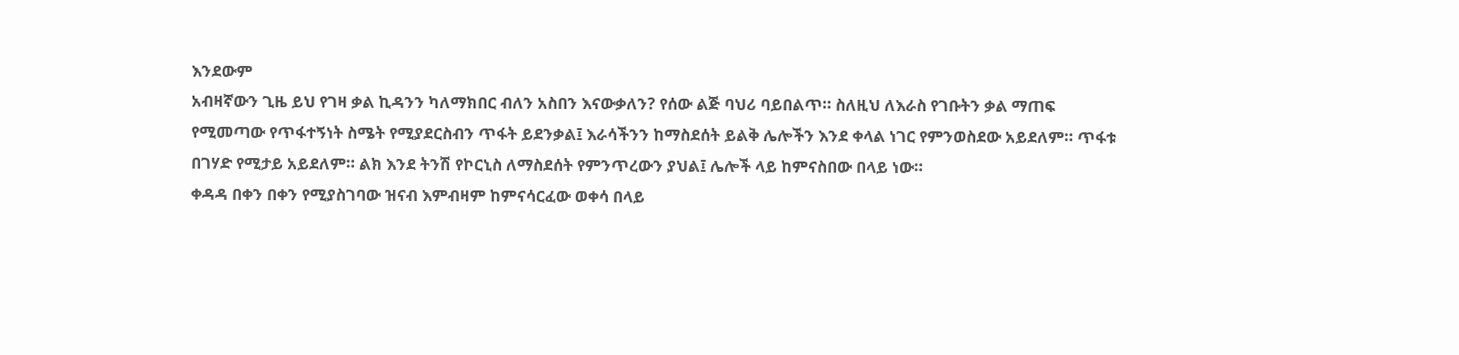እንደውም
አብዛኛውን ጊዜ ይህ የገዛ ቃል ኪዳንን ካለማክበር ብለን አስበን እናውቃለን? የሰው ልጅ ባህሪ ባይበልጥ። ስለዚህ ለእራስ የገቡትን ቃል ማጠፍ
የሚመጣው የጥፋተኝነት ስሜት የሚያደርስብን ጥፋት ይደንቃል፤ እራሳችንን ከማስደሰት ይልቅ ሌሎችን እንደ ቀላል ነገር የምንወስደው አይደለም። ጥፋቱ
በገሃድ የሚታይ አይደለም። ልክ እንደ ትንሽ የኮርኒስ ለማስደሰት የምንጥረውን ያህል፤ ሌሎች ላይ ከምናስበው በላይ ነው።
ቀዳዳ በቀን በቀን የሚያስገባው ዝናብ እምብዛም ከምናሳርፈው ወቀሳ በላይ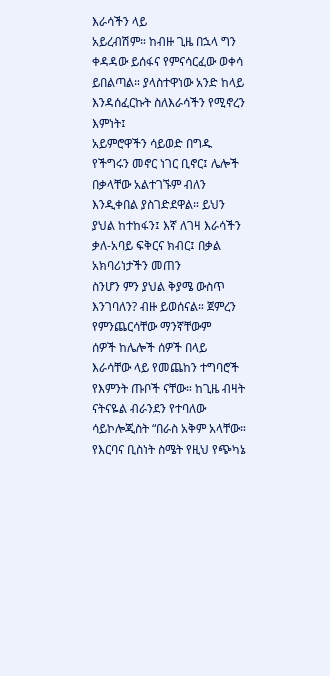እራሳችን ላይ
አይረብሽም። ከብዙ ጊዜ በኋላ ግን ቀዳዳው ይሰፋና የምናሳርፈው ወቀሳ ይበልጣል። ያላስተዋነው አንድ ከላይ እንዳሰፈርኩት ስለእራሳችን የሚኖረን እምነት፤
አይምሮዋችን ሳይወድ በግዱ የችግሩን መኖር ነገር ቢኖር፤ ሌሎች በቃላቸው አልተገኙም ብለን
እንዲቀበል ያስገድደዋል። ይህን ያህል ከተከፋን፤ እኛ ለገዛ እራሳችን ቃለ-አባይ ፍቅርና ክብር፤ በቃል አክባሪነታችን መጠን
ስንሆን ምን ያህል ቅያሜ ውስጥ እንገባለን? ብዙ ይወሰናል። ጀምረን የምንጨርሳቸው ማንኛቸውም
ሰዎች ከሌሎች ሰዎች በላይ እራሳቸው ላይ የመጨከን ተግባሮች የእምንት ጡቦች ናቸው። ከጊዜ ብዛት
ናትናዬል ብራንደን የተባለው ሳይኮሎጂስት “በራስ አቅም አላቸው። የእርባና ቢስነት ስሜት የዚህ የጭካኔ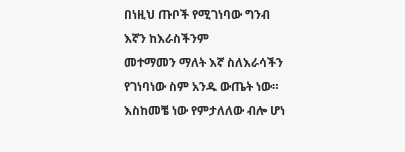በነዚህ ጡቦች የሚገነባው ግንብ እኛን ከእራስችንም
መተማመን ማለት እኛ ስለእራሳችን የገነባነው ስም አንዱ ውጤት ነው። እስከመቼ ነው የምታለለው ብሎ ሆነ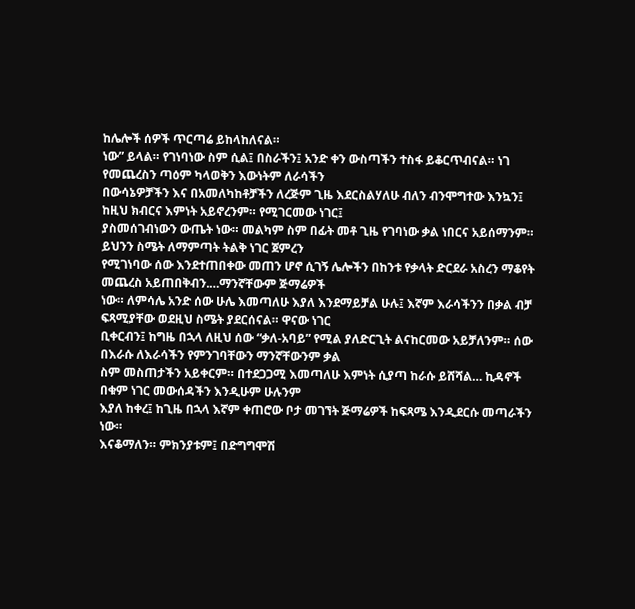ከሌሎች ሰዎች ጥርጣሬ ይከላከለናል።
ነው” ይላል። የገነባነው ስም ሲል፤ በስራችን፤ አንድ ቀን ውስጣችን ተስፋ ይቆርጥብናል። ነገ የመጨረስን ጣዕም ካላወቅን እውነትም ለራሳችን
በውሳኔዎቻችን እና በአመለካከቶቻችን ለረጅም ጊዜ እደርስልሃለሁ ብለን ብንሞግተው እንኳን፤ ከዚህ ክብርና እምነት አይኖረንም። የሚገርመው ነገር፤
ያስመሰገብነውን ውጤት ነው። መልካም ስም በፊት መቶ ጊዜ የገባነው ቃል ነበርና አይሰማንም። ይህንን ስሜት ለማምጣት ትልቅ ነገር ጀምረን
የሚገነባው ሰው እንደተጠበቀው መጠን ሆኖ ሲገኝ ሌሎችን በከንቱ የቃላት ድርደራ አስረን ማቆየት መጨረስ አይጠበቅብን.…ማንኛቸውም ጅማሬዎች
ነው። ለምሳሌ አንድ ሰው ሁሌ እመጣለሁ እያለ እንደማይቻል ሁሉ፤ እኛም እራሳችንን በቃል ብቻ ፍጻሚያቸው ወደዚህ ስሜት ያደርሰናል። ዋናው ነገር
ቢቀርብን፤ ከግዜ በኋላ ለዚህ ሰው “ቃለ-አባይ” የሚል ያለድርጊት ልናከርመው አይቻለንም። ሰው በእራሱ ለእራሳችን የምንገባቸውን ማንኛቸውንም ቃል
ስም መስጠታችን አይቀርም። በተደጋጋሚ እመጣለሁ እምነት ሲያጣ ከራሱ ይሸሻል… ኪዳኖች በቁም ነገር መውሰዳችን እንዲሁም ሁሉንም
እያለ ከቀረ፤ ከጊዜ በኋላ እኛም ቀጠሮው ቦታ መገኘት ጅማሬዎች ከፍጻሜ እንዲደርሱ መጣራችን ነው።
እናቆማለን። ምክንያቱም፤ በድግግሞሽ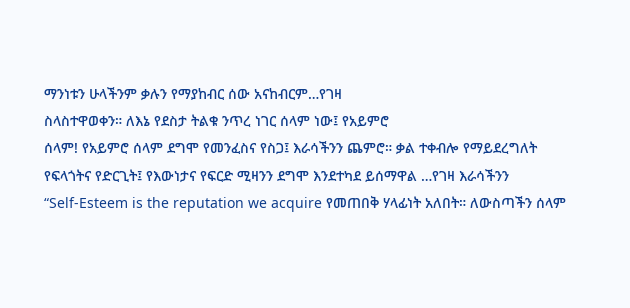ማንነቱን ሁላችንም ቃሉን የማያከብር ሰው አናከብርም…የገዛ
ስላስተዋወቀን። ለእኔ የደስታ ትልቁ ንጥረ ነገር ሰላም ነው፤ የአይምሮ
ሰላም! የአይምሮ ሰላም ደግሞ የመንፈስና የስጋ፤ እራሳችንን ጨምሮ። ቃል ተቀብሎ የማይደረግለት
የፍላጎትና የድርጊት፤ የእውነታና የፍርድ ሚዛንን ደግሞ እንደተካደ ይሰማዋል …የገዛ እራሳችንን
“Self-Esteem is the reputation we acquire የመጠበቅ ሃላፊነት አለበት። ለውስጣችን ሰላም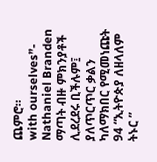ጨምሮ።
with ourselves”- Nathaniel Branden ማጣት ብዙ ምክንያቶች ሊደረደሩ ቢችሉም፤
ያለጥርጥር ቃልን ካለማክበር የሚመነጩት
94 “ኢትዮጵያ ለዘላለም ትኑር ”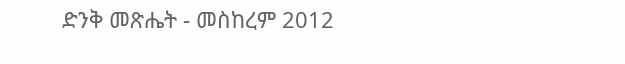ድንቅ መጽሔት - መስከረም 2012